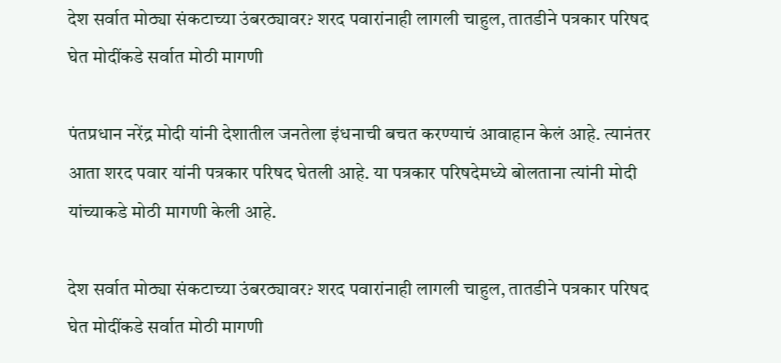देश सर्वात मोठ्या संकटाच्या उंबरठ्यावर? शरद पवारांनाही लागली चाहुल, तातडीने पत्रकार परिषद घेत मोदींकडे सर्वात मोठी मागणी

पंतप्रधान नरेंद्र मोदी यांनी देशातील जनतेला इंधनाची बचत करण्याचं आवाहान केलं आहे. त्यानंतर आता शरद पवार यांनी पत्रकार परिषद घेतली आहे. या पत्रकार परिषदेमध्ये बोलताना त्यांनी मोदी यांच्याकडे मोठी मागणी केली आहे.

देश सर्वात मोठ्या संकटाच्या उंबरठ्यावर? शरद पवारांनाही लागली चाहुल, तातडीने पत्रकार परिषद घेत मोदींकडे सर्वात मोठी मागणी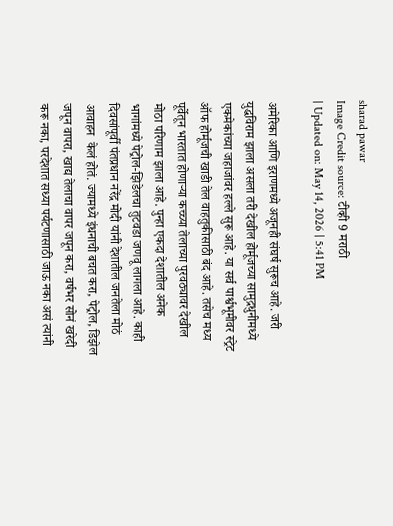sharad pawar
Image Credit source: टीव्ही 9 मराठी
| Updated on: May 14, 2026 | 5:41 PM

अमेरिका आणि इराणमध्ये अजूनही संघर्ष सुरूच आहे. जरी युद्धविराम झाला असला तरी देखील होर्मूजच्या सामुद्रधुनीमध्ये एकमेकांच्या जहाजांवर हल्ले सुरू आहे. या सर्व पार्श्वभूमीवर स्ट्रेट ऑफ होर्मूजची खाडी तेल वाहतुकीसाठी बंद आहे. तसेच मध्य पूर्वेतून भारतात होणाऱ्या कच्च्या तेलाच्या पुरवठ्यावर देखील मोठा परिणाम झाला आहे. पुन्हा एकदा देशातील अनेक भागांमध्ये पेट्रोल-झिडेलचा तुटवडा जणवू लागला आहे. काही दिवसांपूर्वी पंतप्रधान नरेंद्र मोदी यांनी देशातील जनतेला मोठं आवाहन  केलं होतं. ज्यामध्ये इंधनाची बचत करा, पेट्रोल, डिझेल जपून वापरा, खाद्य तेलाचा वापर जपून करा, वर्षभर सोनं खरेदी करू नका, परदेशात सध्या पर्यटणासाठी जाऊ नका असं त्यांनी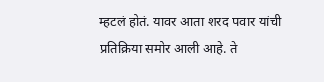म्हटलं होतं. यावर आता शरद पवार यांची प्रतिक्रिया समोर आली आहे. ते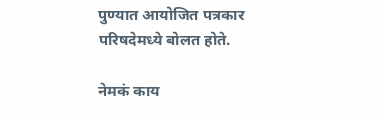पुण्यात आयोजित पत्रकार परिषदेमध्ये बोलत होते.

नेमकं काय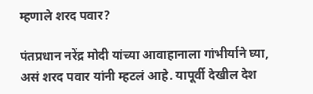म्हणाले शरद पवार?

पंतप्रधान नरेंद्र मोदी यांच्या आवाहानाला गांभीर्याने घ्या, असं शरद पवार यांनी म्हटलं आहे. यापूर्वी देखील देश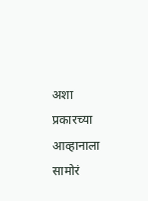अशा प्रकारच्या आव्हानाला सामोरं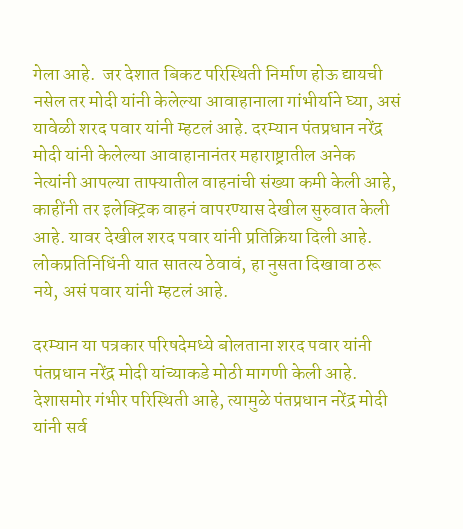गेला आहे.  जर देशात बिकट परिस्थिती निर्माण होऊ द्यायची नसेल तर मोदी यांनी केलेल्या आवाहानाला गांभीर्याने घ्या, असं यावेळी शरद पवार यांनी म्हटलं आहे. दरम्यान पंतप्रधान नरेंद्र मोदी यांनी केलेल्या आवाहानानंतर महाराष्ट्रातील अनेक नेत्यांनी आपल्या ताफ्यातील वाहनांची संख्या कमी केली आहे, काहींनी तर इलेक्ट्रिक वाहनं वापरण्यास देखील सुरुवात केली आहे. यावर देखील शरद पवार यांनी प्रतिक्रिया दिली आहे. लोकप्रतिनिधिंनी यात सातत्य ठेवावं, हा नुसता दिखावा ठरू नये, असं पवार यांनी म्हटलं आहे.

दरम्यान या पत्रकार परिषदेमध्ये बोलताना शरद पवार यांनी पंतप्रधान नरेंद्र मोदी यांच्याकडे मोठी मागणी केली आहे.  देशासमोर गंभीर परिस्थिती आहे, त्यामुळे पंतप्रधान नरेंद्र मोदी यांनी सर्व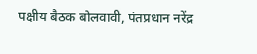पक्षीय बैठक बोलवावी, पंतप्रधान नरेंद्र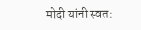मोदी यांनी स्वत: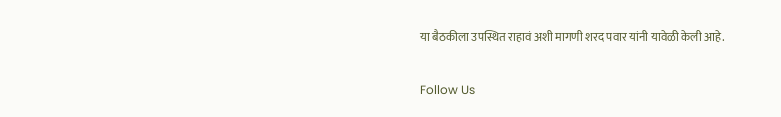या बैठकीला उपस्थित राहावं अशी मागणी शरद पवार यांनी यावेळी केली आहे.

Follow Us